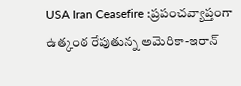USA Iran Ceasefire :ప్రపంచవ్యాప్తంగా ఉత్కంఠ రేపుతున్న అమెరికా-ఇరాన్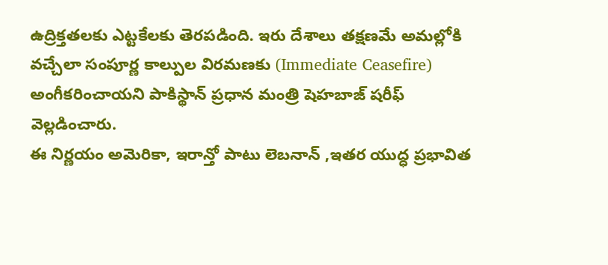ఉద్రిక్తతలకు ఎట్టకేలకు తెరపడింది. ఇరు దేశాలు తక్షణమే అమల్లోకి వచ్చేలా సంపూర్ణ కాల్పుల విరమణకు (Immediate Ceasefire) అంగీకరించాయని పాకిస్థాన్ ప్రధాన మంత్రి షెహబాజ్ షరీఫ్ వెల్లడించారు.
ఈ నిర్ణయం అమెరికా, ఇరాన్తో పాటు లెబనాన్ ,ఇతర యుద్ధ ప్రభావిత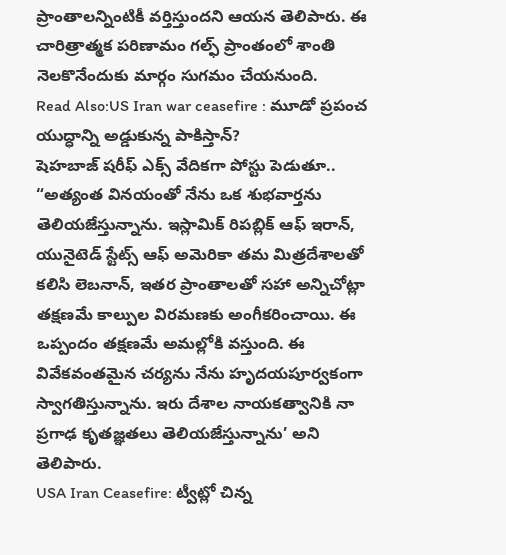ప్రాంతాలన్నింటికీ వర్తిస్తుందని ఆయన తెలిపారు. ఈ చారిత్రాత్మక పరిణామం గల్ఫ్ ప్రాంతంలో శాంతి నెలకొనేందుకు మార్గం సుగమం చేయనుంది.
Read Also:US Iran war ceasefire : మూడో ప్రపంచ యుద్ధాన్ని అడ్డుకున్న పాకిస్తాన్?
షెహబాజ్ షరీఫ్ ఎక్స్ వేదికగా పోస్టు పెడుతూ.. “అత్యంత వినయంతో నేను ఒక శుభవార్తను తెలియజేస్తున్నాను. ఇస్లామిక్ రిపబ్లిక్ ఆఫ్ ఇరాన్, యునైటెడ్ స్టేట్స్ ఆఫ్ అమెరికా తమ మిత్రదేశాలతో కలిసి లెబనాన్, ఇతర ప్రాంతాలతో సహా అన్నిచోట్లా తక్షణమే కాల్పుల విరమణకు అంగీకరించాయి. ఈ ఒప్పందం తక్షణమే అమల్లోకి వస్తుంది. ఈ వివేకవంతమైన చర్యను నేను హృదయపూర్వకంగా స్వాగతిస్తున్నాను. ఇరు దేశాల నాయకత్వానికి నా ప్రగాఢ కృతజ్ఞతలు తెలియజేస్తున్నాను’ అని తెలిపారు.
USA Iran Ceasefire: ట్వీట్లో చిన్న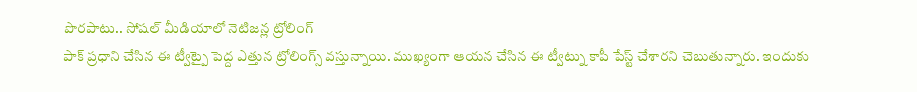పొరపాటు.. సోషల్ మీడియాలో నెటిజన్ల ట్రోలింగ్
పాక్ ప్రధాని చేసిన ఈ ట్వీట్పై పెద్ద ఎత్తున ట్రోలింగ్స్ వస్తున్నాయి. ముఖ్యంగా ఆయన చేసిన ఈ ట్వీట్ను కాపీ పేస్ట్ చేశారని చెబుతున్నారు. ఇందుకు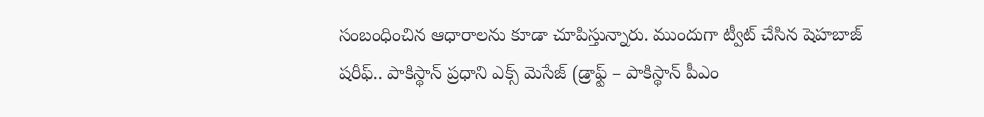సంబంధించిన ఆధారాలను కూడా చూపిస్తున్నారు. ముందుగా ట్వీట్ చేసిన షెహబాజ్ షరీఫ్.. పాకిస్థాన్ ప్రధాని ఎక్స్ మెసేజ్ (డ్రాఫ్ట్ – పాకిస్థాన్ పీఎం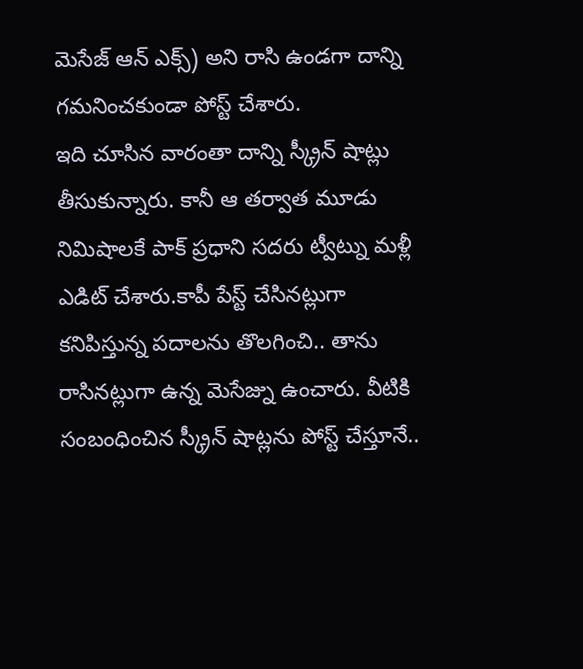మెసేజ్ ఆన్ ఎక్స్) అని రాసి ఉండగా దాన్ని గమనించకుండా పోస్ట్ చేశారు.
ఇది చూసిన వారంతా దాన్ని స్క్రీన్ షాట్లు తీసుకున్నారు. కానీ ఆ తర్వాత మూడు నిమిషాలకే పాక్ ప్రధాని సదరు ట్వీట్ను మళ్లీ ఎడిట్ చేశారు.కాపీ పేస్ట్ చేసినట్లుగా కనిపిస్తున్న పదాలను తొలగించి.. తాను రాసినట్లుగా ఉన్న మెసేజ్ను ఉంచారు. వీటికి సంబంధించిన స్క్రీన్ షాట్లను పోస్ట్ చేస్తూనే..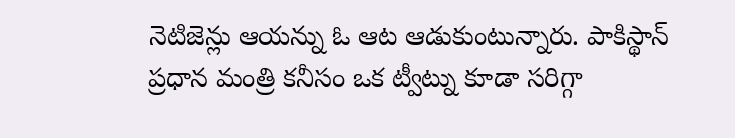నెటిజెన్లు ఆయన్ను ఓ ఆట ఆడుకుంటున్నారు. పాకిస్థాన్ ప్రధాన మంత్రి కనీసం ఒక ట్వీట్ను కూడా సరిగ్గా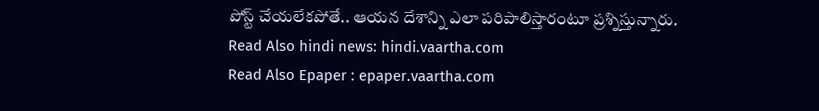పోస్ట్ చేయలేకపోతే.. ఆయన దేశాన్ని ఎలా పరిపాలిస్తారంటూ ప్రశ్నిస్తున్నారు.
Read Also hindi news: hindi.vaartha.com
Read Also Epaper : epaper.vaartha.com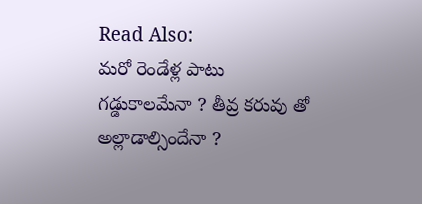Read Also:
మరో రెండేళ్ల పాటు గడ్డుకాలమేనా ? తీవ్ర కరువు తో అల్లాడాల్సిందేనా ?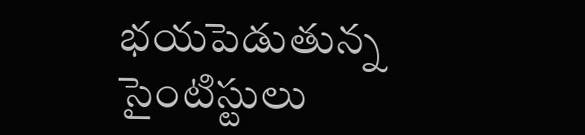భయపెడుతున్న సైంటిస్టులు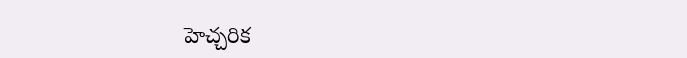హెచ్చరిక